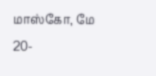மாஸ்கோ, மே 20-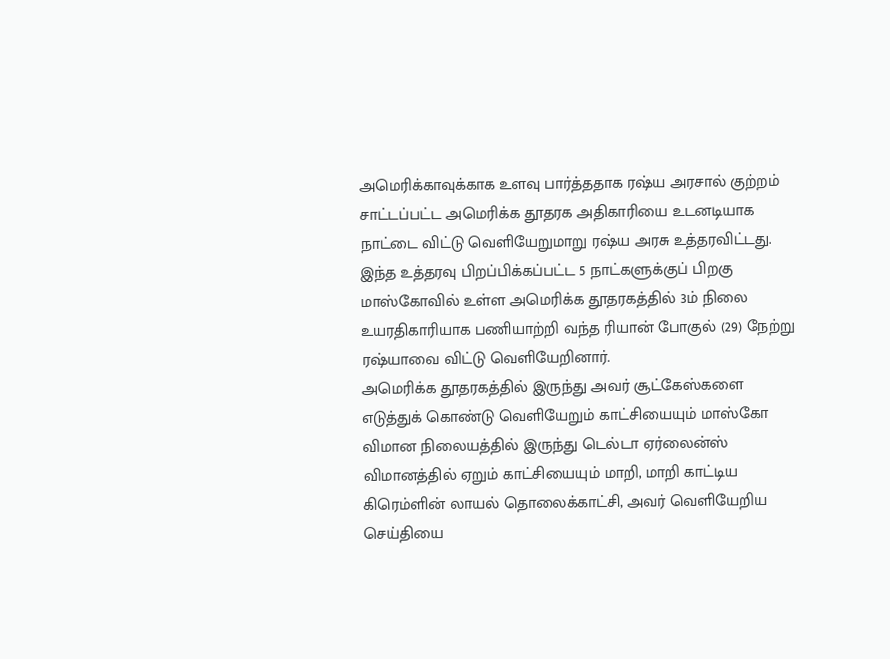அமெரிக்காவுக்காக உளவு பார்த்ததாக ரஷ்ய அரசால் குற்றம் சாட்டப்பட்ட அமெரிக்க தூதரக அதிகாரியை உடனடியாக நாட்டை விட்டு வெளியேறுமாறு ரஷ்ய அரசு உத்தரவிட்டது.
இந்த உத்தரவு பிறப்பிக்கப்பட்ட 5 நாட்களுக்குப் பிறகு மாஸ்கோவில் உள்ள அமெரிக்க தூதரகத்தில் 3ம் நிலை உயரதிகாரியாக பணியாற்றி வந்த ரியான் போகுல் (29) நேற்று ரஷ்யாவை விட்டு வெளியேறினார்.
அமெரிக்க தூதரகத்தில் இருந்து அவர் சூட்கேஸ்களை எடுத்துக் கொண்டு வெளியேறும் காட்சியையும் மாஸ்கோ விமான நிலையத்தில் இருந்து டெல்டா ஏர்லைன்ஸ் விமானத்தில் ஏறும் காட்சியையும் மாறி, மாறி காட்டிய கிரெம்ளின் லாயல் தொலைக்காட்சி, அவர் வெளியேறிய செய்தியை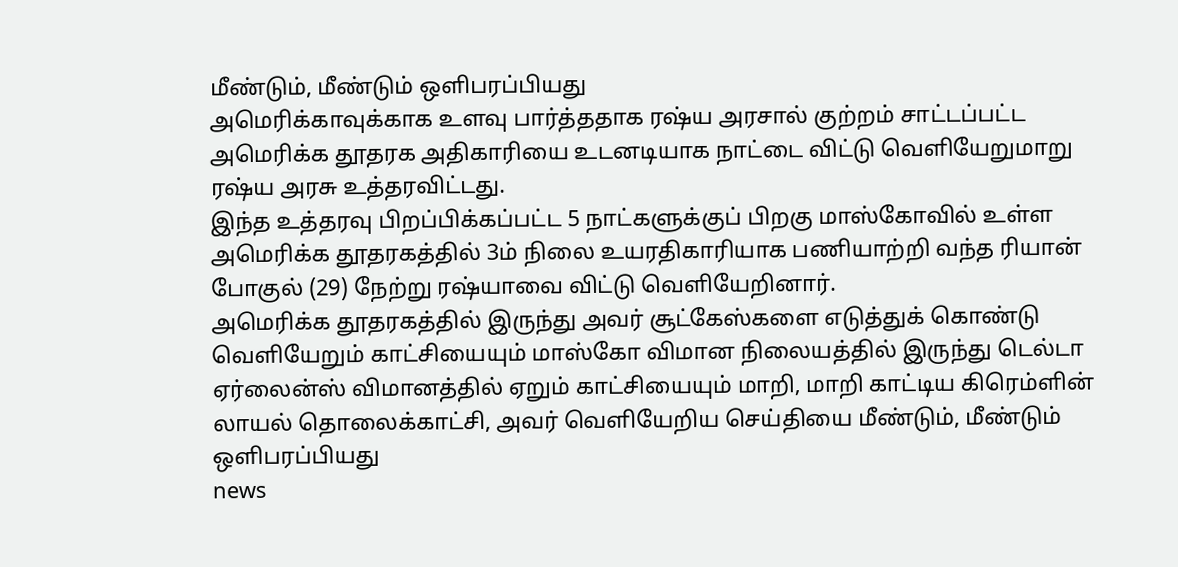மீண்டும், மீண்டும் ஒளிபரப்பியது
அமெரிக்காவுக்காக உளவு பார்த்ததாக ரஷ்ய அரசால் குற்றம் சாட்டப்பட்ட அமெரிக்க தூதரக அதிகாரியை உடனடியாக நாட்டை விட்டு வெளியேறுமாறு ரஷ்ய அரசு உத்தரவிட்டது.
இந்த உத்தரவு பிறப்பிக்கப்பட்ட 5 நாட்களுக்குப் பிறகு மாஸ்கோவில் உள்ள அமெரிக்க தூதரகத்தில் 3ம் நிலை உயரதிகாரியாக பணியாற்றி வந்த ரியான் போகுல் (29) நேற்று ரஷ்யாவை விட்டு வெளியேறினார்.
அமெரிக்க தூதரகத்தில் இருந்து அவர் சூட்கேஸ்களை எடுத்துக் கொண்டு வெளியேறும் காட்சியையும் மாஸ்கோ விமான நிலையத்தில் இருந்து டெல்டா ஏர்லைன்ஸ் விமானத்தில் ஏறும் காட்சியையும் மாறி, மாறி காட்டிய கிரெம்ளின் லாயல் தொலைக்காட்சி, அவர் வெளியேறிய செய்தியை மீண்டும், மீண்டும் ஒளிபரப்பியது
news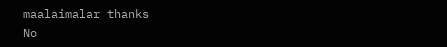maalaimalar thanks
No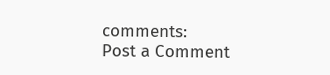comments:
Post a Comment